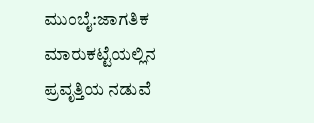ಮುಂಬೈ:ಜಾಗತಿಕ ಮಾರುಕಟ್ಟೆಯಲ್ಲಿನ ಪ್ರವೃತ್ತಿಯ ನಡುವೆ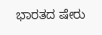ಭಾರತದ ಷೇರು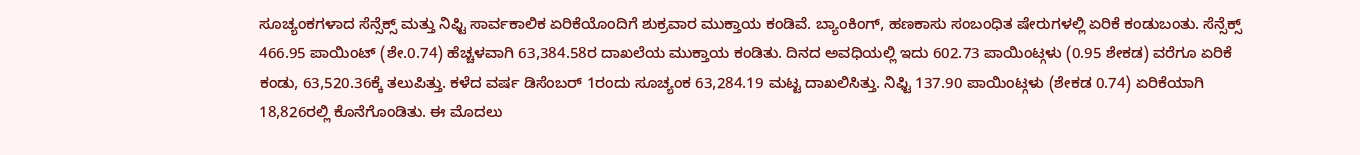ಸೂಚ್ಯಂಕಗಳಾದ ಸೆನ್ಸೆಕ್ಸ್ ಮತ್ತು ನಿಫ್ಟಿ ಸಾರ್ವಕಾಲಿಕ ಏರಿಕೆಯೊಂದಿಗೆ ಶುಕ್ರವಾರ ಮುಕ್ತಾಯ ಕಂಡಿವೆ. ಬ್ಯಾಂಕಿಂಗ್, ಹಣಕಾಸು ಸಂಬಂಧಿತ ಷೇರುಗಳಲ್ಲಿ ಏರಿಕೆ ಕಂಡುಬಂತು. ಸೆನ್ಸೆಕ್ಸ್ 466.95 ಪಾಯಿಂಟ್ (ಶೇ.0.74) ಹೆಚ್ಚಳವಾಗಿ 63,384.58ರ ದಾಖಲೆಯ ಮುಕ್ತಾಯ ಕಂಡಿತು. ದಿನದ ಅವಧಿಯಲ್ಲಿ ಇದು 602.73 ಪಾಯಿಂಟ್ಗಳು (0.95 ಶೇಕಡ) ವರೆಗೂ ಏರಿಕೆ ಕಂಡು, 63,520.36ಕ್ಕೆ ತಲುಪಿತ್ತು. ಕಳೆದ ವರ್ಷ ಡಿಸೆಂಬರ್ 1ರಂದು ಸೂಚ್ಯಂಕ 63,284.19 ಮಟ್ಟ ದಾಖಲಿಸಿತ್ತು. ನಿಫ್ಟಿ 137.90 ಪಾಯಿಂಟ್ಗಳು (ಶೇಕಡ 0.74) ಏರಿಕೆಯಾಗಿ 18,826ರಲ್ಲಿ ಕೊನೆಗೊಂಡಿತು. ಈ ಮೊದಲು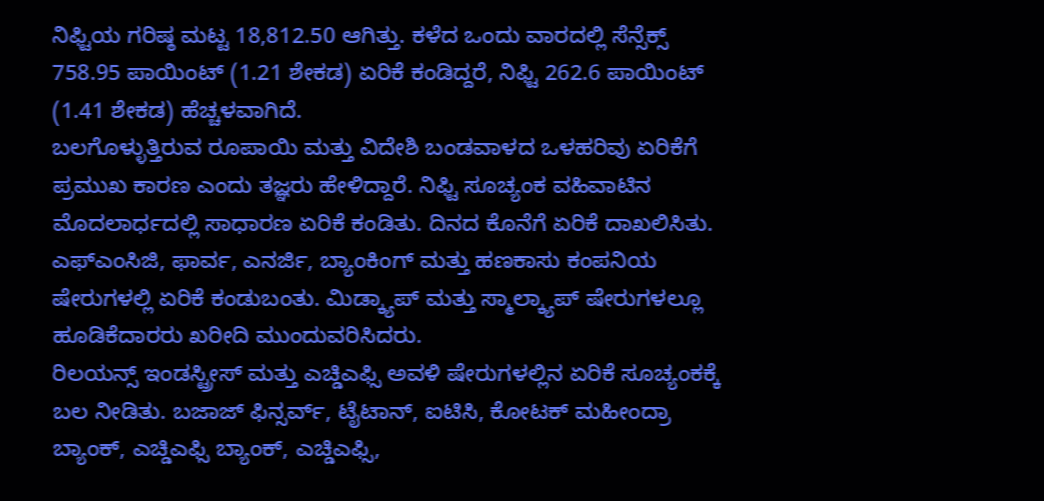ನಿಫ್ಟಿಯ ಗರಿಷ್ಠ ಮಟ್ಟ 18,812.50 ಆಗಿತ್ತು. ಕಳೆದ ಒಂದು ವಾರದಲ್ಲಿ ಸೆನ್ಸೆಕ್ಸ್ 758.95 ಪಾಯಿಂಟ್ (1.21 ಶೇಕಡ) ಏರಿಕೆ ಕಂಡಿದ್ದರೆ, ನಿಫ್ಟಿ 262.6 ಪಾಯಿಂಟ್ (1.41 ಶೇಕಡ) ಹೆಚ್ಚಳವಾಗಿದೆ.
ಬಲಗೊಳ್ಳುತ್ತಿರುವ ರೂಪಾಯಿ ಮತ್ತು ವಿದೇಶಿ ಬಂಡವಾಳದ ಒಳಹರಿವು ಏರಿಕೆಗೆ ಪ್ರಮುಖ ಕಾರಣ ಎಂದು ತಜ್ಞರು ಹೇಳಿದ್ದಾರೆ. ನಿಫ್ಟಿ ಸೂಚ್ಯಂಕ ವಹಿವಾಟಿನ ಮೊದಲಾರ್ಧದಲ್ಲಿ ಸಾಧಾರಣ ಏರಿಕೆ ಕಂಡಿತು. ದಿನದ ಕೊನೆಗೆ ಏರಿಕೆ ದಾಖಲಿಸಿತು. ಎಫ್ಎಂಸಿಜಿ, ಫಾರ್ವ, ಎನರ್ಜಿ, ಬ್ಯಾಂಕಿಂಗ್ ಮತ್ತು ಹಣಕಾಸು ಕಂಪನಿಯ ಷೇರುಗಳಲ್ಲಿ ಏರಿಕೆ ಕಂಡುಬಂತು. ಮಿಡ್ಕ್ಯಾಪ್ ಮತ್ತು ಸ್ಮಾಲ್ಕ್ಯಾಪ್ ಷೇರುಗಳಲ್ಲೂ ಹೂಡಿಕೆದಾರರು ಖರೀದಿ ಮುಂದುವರಿಸಿದರು.
ರಿಲಯನ್ಸ್ ಇಂಡಸ್ಟ್ರೀಸ್ ಮತ್ತು ಎಚ್ಡಿಎಫ್ಸಿ ಅವಳಿ ಷೇರುಗಳಲ್ಲಿನ ಏರಿಕೆ ಸೂಚ್ಯಂಕಕ್ಕೆ ಬಲ ನೀಡಿತು. ಬಜಾಜ್ ಫಿನ್ಸರ್ವ್, ಟೈಟಾನ್, ಐಟಿಸಿ, ಕೋಟಕ್ ಮಹೀಂದ್ರಾ ಬ್ಯಾಂಕ್, ಎಚ್ಡಿಎಫ್ಸಿ ಬ್ಯಾಂಕ್, ಎಚ್ಡಿಎಫ್ಸಿ,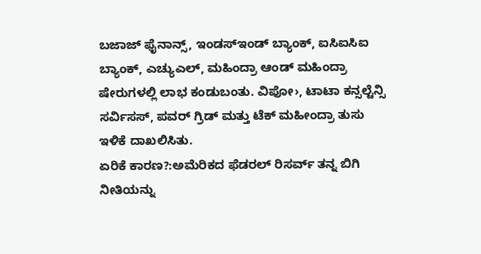ಬಜಾಜ್ ಫೈನಾನ್ಸ್, ಇಂಡಸ್ಇಂಡ್ ಬ್ಯಾಂಕ್, ಐಸಿಐಸಿಐ ಬ್ಯಾಂಕ್, ಎಚ್ಯುಎಲ್, ಮಹಿಂದ್ರಾ ಆಂಡ್ ಮಹಿಂದ್ರಾ ಷೇರುಗಳಲ್ಲಿ ಲಾಭ ಕಂಡುಬಂತು. ವಿಪೋ›, ಟಾಟಾ ಕನ್ಸಲ್ಟೆನ್ಸಿ ಸರ್ವಿಸಸ್, ಪವರ್ ಗ್ರಿಡ್ ಮತ್ತು ಟೆಕ್ ಮಹೀಂದ್ರಾ ತುಸು ಇಳಿಕೆ ದಾಖಲಿಸಿತು.
ಏರಿಕೆ ಕಾರಣ?:ಅಮೆರಿಕದ ಫೆಡರಲ್ ರಿಸರ್ವ್ ತನ್ನ ಬಿಗಿ ನೀತಿಯನ್ನು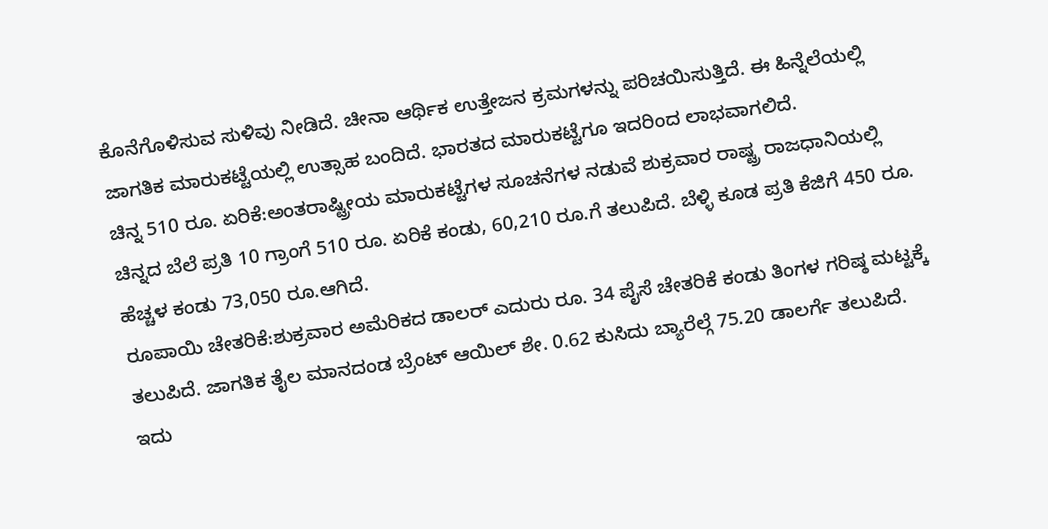ಕೊನೆಗೊಳಿಸುವ ಸುಳಿವು ನೀಡಿದೆ. ಚೀನಾ ಆರ್ಥಿಕ ಉತ್ತೇಜನ ಕ್ರಮಗಳನ್ನು ಪರಿಚಯಿಸುತ್ತಿದೆ. ಈ ಹಿನ್ನೆಲೆಯಲ್ಲಿ ಜಾಗತಿಕ ಮಾರುಕಟ್ಟೆಯಲ್ಲಿ ಉತ್ಸಾಹ ಬಂದಿದೆ. ಭಾರತದ ಮಾರುಕಟ್ಟೆಗೂ ಇದರಿಂದ ಲಾಭವಾಗಲಿದೆ.
ಚಿನ್ನ 510 ರೂ. ಏರಿಕೆ:ಅಂತರಾಷ್ಟ್ರೀಯ ಮಾರುಕಟ್ಟೆಗಳ ಸೂಚನೆಗಳ ನಡುವೆ ಶುಕ್ರವಾರ ರಾಷ್ಟ್ರ ರಾಜಧಾನಿಯಲ್ಲಿ ಚಿನ್ನದ ಬೆಲೆ ಪ್ರತಿ 10 ಗ್ರಾಂಗೆ 510 ರೂ. ಏರಿಕೆ ಕಂಡು, 60,210 ರೂ.ಗೆ ತಲುಪಿದೆ. ಬೆಳ್ಳಿ ಕೂಡ ಪ್ರತಿ ಕೆಜಿಗೆ 450 ರೂ. ಹೆಚ್ಚಳ ಕಂಡು 73,050 ರೂ.ಆಗಿದೆ.
ರೂಪಾಯಿ ಚೇತರಿಕೆ:ಶುಕ್ರವಾರ ಅಮೆರಿಕದ ಡಾಲರ್ ಎದುರು ರೂ. 34 ಪೈಸೆ ಚೇತರಿಕೆ ಕಂಡು ತಿಂಗಳ ಗರಿಷ್ಠ ಮಟ್ಟಕ್ಕೆ ತಲುಪಿದೆ. ಜಾಗತಿಕ ತೈಲ ಮಾನದಂಡ ಬ್ರೆಂಟ್ ಆಯಿಲ್ ಶೇ. 0.62 ಕುಸಿದು ಬ್ಯಾರೆಲ್ಗೆ 75.20 ಡಾಲರ್ಗೆ ತಲುಪಿದೆ.
ಇದು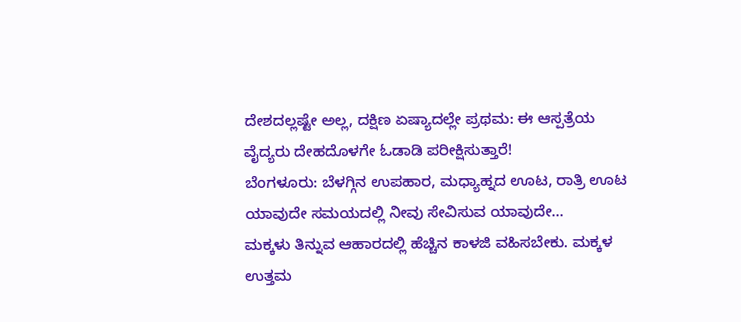ದೇಶದಲ್ಲಷ್ಟೇ ಅಲ್ಲ, ದಕ್ಷಿಣ ಏಷ್ಯಾದಲ್ಲೇ ಪ್ರಥಮ: ಈ ಆಸ್ಪತ್ರೆಯ ವೈದ್ಯರು ದೇಹದೊಳಗೇ ಓಡಾಡಿ ಪರೀಕ್ಷಿಸುತ್ತಾರೆ!
ಬೆಂಗಳೂರು: ಬೆಳಗ್ಗಿನ ಉಪಹಾರ, ಮಧ್ಯಾಹ್ನದ ಊಟ, ರಾತ್ರಿ ಊಟ ಯಾವುದೇ ಸಮಯದಲ್ಲಿ ನೀವು ಸೇವಿಸುವ ಯಾವುದೇ…
ಮಕ್ಕಳು ತಿನ್ನುವ ಆಹಾರದಲ್ಲಿ ಹೆಚ್ಚಿನ ಕಾಳಜಿ ವಹಿಸಬೇಕು. ಮಕ್ಕಳ ಉತ್ತಮ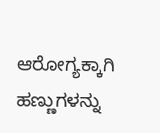ಆರೋಗ್ಯಕ್ಕಾಗಿ ಹಣ್ಣುಗಳನ್ನು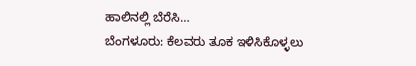ಹಾಲಿನಲ್ಲಿ ಬೆರೆಸಿ…
ಬೆಂಗಳೂರು: ಕೆಲವರು ತೂಕ ಇಳಿಸಿಕೊಳ್ಳಲು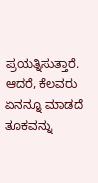ಪ್ರಯತ್ನಿಸುತ್ತಾರೆ. ಆದರೆ, ಕೆಲವರು ಏನನ್ನೂ ಮಾಡದೆ ತೂಕವನ್ನು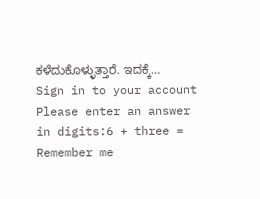ಕಳೆದುಕೊಳ್ಳುತ್ತಾರೆ. ಇದಕ್ಕೆ…
Sign in to your account
Please enter an answer in digits:6 + three =
Remember me